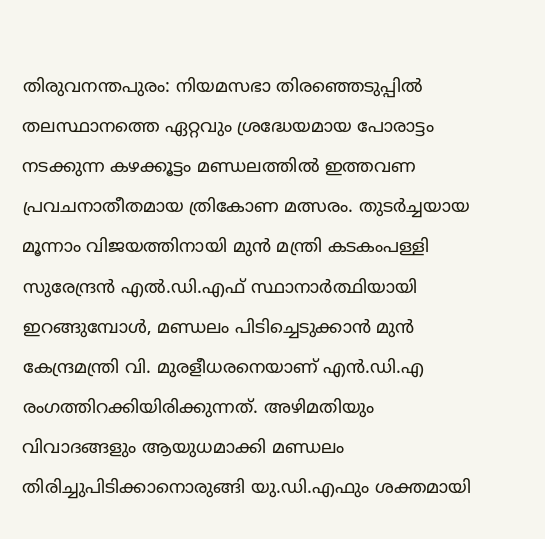തിരുവനന്തപുരം: നിയമസഭാ തിരഞ്ഞെടുപ്പിൽ തലസ്ഥാനത്തെ ഏറ്റവും ശ്രദ്ധേയമായ പോരാട്ടം നടക്കുന്ന കഴക്കൂട്ടം മണ്ഡലത്തിൽ ഇത്തവണ പ്രവചനാതീതമായ ത്രികോണ മത്സരം. തുടർച്ചയായ മൂന്നാം വിജയത്തിനായി മുൻ മന്ത്രി കടകംപള്ളി സുരേന്ദ്രൻ എൽ.ഡി.എഫ് സ്ഥാനാർത്ഥിയായി ഇറങ്ങുമ്പോൾ, മണ്ഡലം പിടിച്ചെടുക്കാൻ മുൻ കേന്ദ്രമന്ത്രി വി. മുരളീധരനെയാണ് എൻ.ഡി.എ രംഗത്തിറക്കിയിരിക്കുന്നത്. അഴിമതിയും വിവാദങ്ങളും ആയുധമാക്കി മണ്ഡലം തിരിച്ചുപിടിക്കാനൊരുങ്ങി യു.ഡി.എഫും ശക്തമായി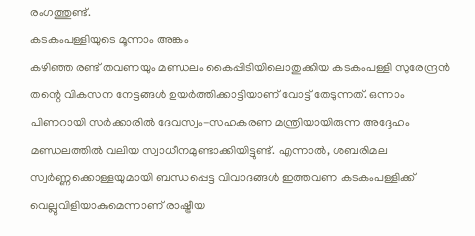രംഗത്തുണ്ട്.
കടകംപള്ളിയുടെ മൂന്നാം അങ്കം
കഴിഞ്ഞ രണ്ട് തവണയും മണ്ഡലം കൈപ്പിടിയിലൊതുക്കിയ കടകംപള്ളി സുരേന്ദ്രൻ തന്റെ വികസന നേട്ടങ്ങൾ ഉയർത്തിക്കാട്ടിയാണ് വോട്ട് തേടുന്നത്. ഒന്നാം പിണറായി സർക്കാരിൽ ദേവസ്വം-സഹകരണ മന്ത്രിയായിരുന്ന അദ്ദേഹം മണ്ഡലത്തിൽ വലിയ സ്വാധീനമുണ്ടാക്കിയിട്ടുണ്ട്. എന്നാൽ, ശബരിമല സ്വർണ്ണക്കൊള്ളയുമായി ബന്ധപ്പെട്ട വിവാദങ്ങൾ ഇത്തവണ കടകംപള്ളിക്ക് വെല്ലുവിളിയാകുമെന്നാണ് രാഷ്ട്രീയ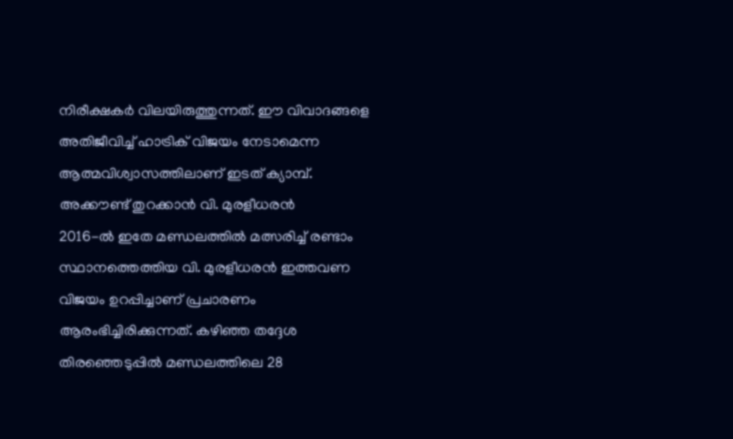നിരീക്ഷകർ വിലയിരുത്തുന്നത്. ഈ വിവാദങ്ങളെ അതിജീവിച്ച് ഹാട്രിക് വിജയം നേടാമെന്ന ആത്മവിശ്വാസത്തിലാണ് ഇടത് ക്യാമ്പ്.
അക്കൗണ്ട് തുറക്കാൻ വി. മുരളീധരൻ
2016-ൽ ഇതേ മണ്ഡലത്തിൽ മത്സരിച്ച് രണ്ടാം സ്ഥാനത്തെത്തിയ വി. മുരളീധരൻ ഇത്തവണ വിജയം ഉറപ്പിച്ചാണ് പ്രചാരണം ആരംഭിച്ചിരിക്കുന്നത്. കഴിഞ്ഞ തദ്ദേശ തിരഞ്ഞെടുപ്പിൽ മണ്ഡലത്തിലെ 28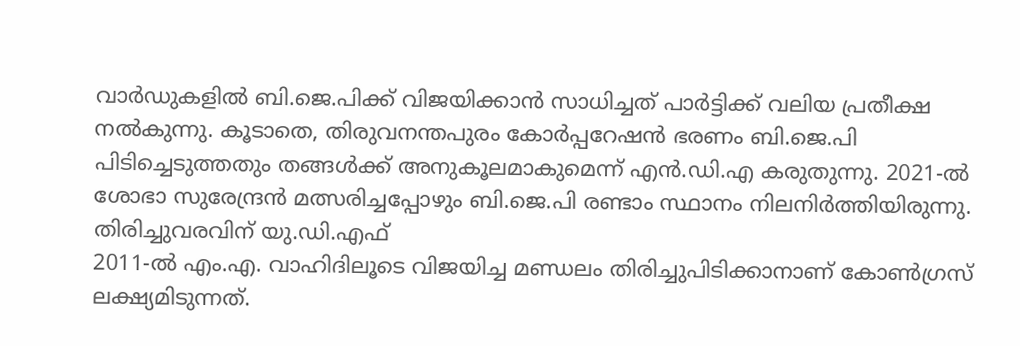വാർഡുകളിൽ ബി.ജെ.പിക്ക് വിജയിക്കാൻ സാധിച്ചത് പാർട്ടിക്ക് വലിയ പ്രതീക്ഷ നൽകുന്നു. കൂടാതെ, തിരുവനന്തപുരം കോർപ്പറേഷൻ ഭരണം ബി.ജെ.പി പിടിച്ചെടുത്തതും തങ്ങൾക്ക് അനുകൂലമാകുമെന്ന് എൻ.ഡി.എ കരുതുന്നു. 2021-ൽ ശോഭാ സുരേന്ദ്രൻ മത്സരിച്ചപ്പോഴും ബി.ജെ.പി രണ്ടാം സ്ഥാനം നിലനിർത്തിയിരുന്നു.
തിരിച്ചുവരവിന് യു.ഡി.എഫ്
2011-ൽ എം.എ. വാഹിദിലൂടെ വിജയിച്ച മണ്ഡലം തിരിച്ചുപിടിക്കാനാണ് കോൺഗ്രസ് ലക്ഷ്യമിടുന്നത്.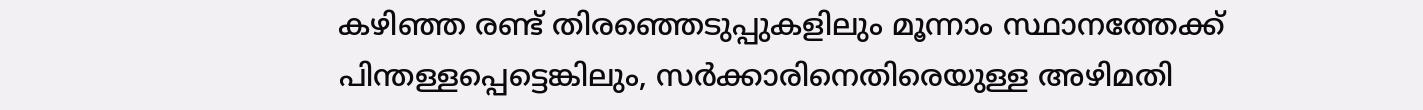കഴിഞ്ഞ രണ്ട് തിരഞ്ഞെടുപ്പുകളിലും മൂന്നാം സ്ഥാനത്തേക്ക് പിന്തള്ളപ്പെട്ടെങ്കിലും, സർക്കാരിനെതിരെയുള്ള അഴിമതി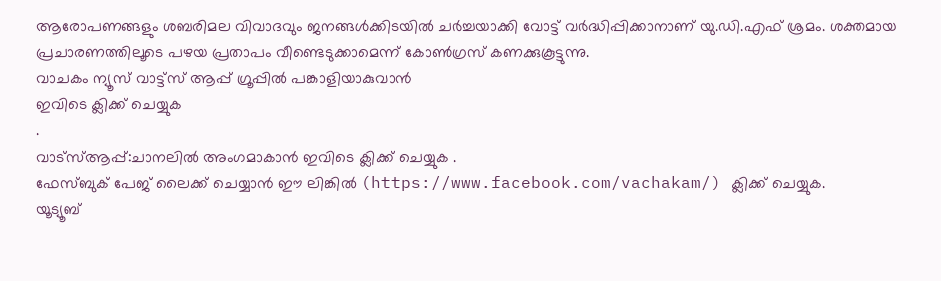ആരോപണങ്ങളും ശബരിമല വിവാദവും ജനങ്ങൾക്കിടയിൽ ചർച്ചയാക്കി വോട്ട് വർദ്ധിപ്പിക്കാനാണ് യു.ഡി.എഫ് ശ്രമം. ശക്തമായ പ്രചാരണത്തിലൂടെ പഴയ പ്രതാപം വീണ്ടെടുക്കാമെന്ന് കോൺഗ്രസ് കണക്കുകൂട്ടുന്നു.
വാചകം ന്യൂസ് വാട്ട്സ് ആപ്പ് ഗ്രൂപ്പിൽ പങ്കാളിയാകുവാൻ
ഇവിടെ ക്ലിക്ക് ചെയ്യുക
.
വാട്സ്ആപ്പ്:ചാനലിൽ അംഗമാകാൻ ഇവിടെ ക്ലിക്ക് ചെയ്യുക .
ഫേസ്ബുക് പേജ് ലൈക്ക് ചെയ്യാൻ ഈ ലിങ്കിൽ (https://www.facebook.com/vachakam/) ക്ലിക്ക് ചെയ്യുക.
യൂട്യൂബ്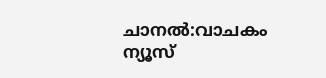ചാനൽ:വാചകം ന്യൂസ്